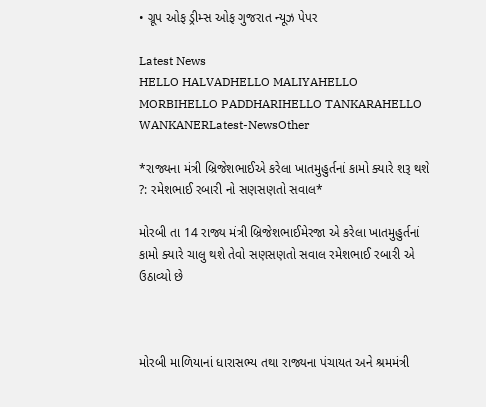• ગ્રૂપ ઓફ ડ્રીમ્સ ઓફ ગુજરાત ન્યૂઝ પેપર

Latest News
HELLO HALVADHELLO MALIYAHELLO MORBIHELLO PADDHARIHELLO TANKARAHELLO WANKANERLatest-NewsOther

*રાજ્યના મંત્રી બ્રિજેશભાઈએ કરેલા ખાતમુહુર્તનાં કામો ક્યારે શરૂ થશે ?: રમેશભાઈ રબારી નો સણસણતો સવાલ*

મોરબી તા 14 રાજ્ય મંત્રી બ્રિજેશભાઈમેરજા એ કરેલા ખાતમુહુર્તનાં કામો ક્યારે ચાલુ થશે તેવો સણસણતો સવાલ રમેશભાઈ રબારી એ ઉઠાવ્યો છે



મોરબી માળિયાનાં ધારાસભ્ય તથા રાજ્યના પંચાયત અને શ્રમમંત્રી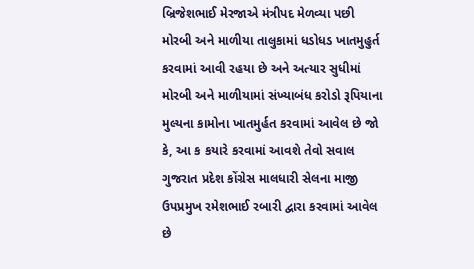બ્રિજેશભાઈ મેરજાએ મંત્રીપદ મેળવ્યા પછી મોરબી અને માળીયા તાલુકામાં ધડોધડ ખાતમુહુર્ત કરવામાં આવી રહયા છે અને અત્યાર સુધીમાં મોરબી અને માળીયામાં સંખ્યાબંધ કરોડો રૂપિયાના મુલ્યના કામોના ખાતમુર્હત કરવામાં આવેલ છે જો કે, આ ક કયારે કરવામાં આવશે તેવો સવાલ ગુજરાત પ્રદેશ કોંગ્રેસ માલધારી સેલના માજી ઉપપ્રમુખ રમેશભાઈ રબારી દ્વારા કરવામાં આવેલ છે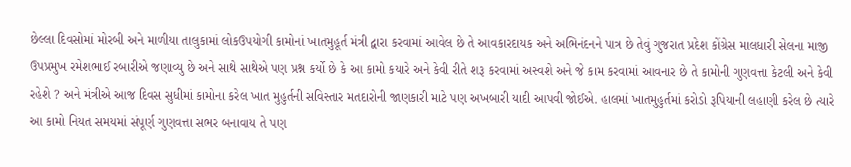છેલ્લા દિવસોમાં મોરબી અને માળીયા તાલુકામાં લોકઉપયોગી કામોનાં ખાતમુહૂર્ત મંત્રી દ્વારા કરવામાં આવેલ છે તે આવકારદાયક અને અભિનંદનને પાત્ર છે તેવું ગુજરાત પ્રદેશ કોંગ્રેસ માલધારી સેલના માજી ઉપપ્રમુખ રમેશભાઈ રબારીએ જણાવ્યુ છે અને સાથે સાથેએ પણ પ્રશ્ન કર્યો છે કે આ કામો કયારે અને કેવી રીતે શરૂ કરવામાં અસ્વશે અને જે કામ કરવામાં આવનાર છે તે કામોની ગુણવત્તા કેટલી અને કેવી રહેશે ? અને મંત્રીએ આજ દિવસ સુધીમાં કામોના કરેલ ખાત મુહુર્તની સવિસ્તાર મતદારોની જાણકારી માટે પણ અખબારી યાદી આપવી જોઈએ. હાલમાં ખાતમુહુર્તમાં કરોડો રૂપિયાની લહાણી કરેલ છે ત્યારે આ કામો નિયત સમયમાં સંપૂર્ણ ગુણવત્તા સભર બનાવાય તે પણ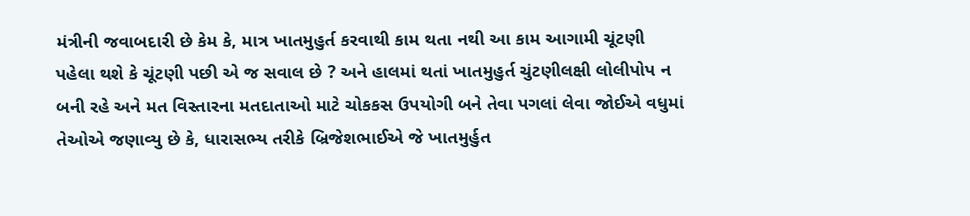મંત્રીની જવાબદારી છે કેમ કે, માત્ર ખાતમુહુર્ત કરવાથી કામ થતા નથી આ કામ આગામી ચૂંટણી પહેલા થશે કે ચૂંટણી પછી એ જ સવાલ છે ? અને હાલમાં થતાં ખાતમુહુર્ત ચુંટણીલક્ષી લોલીપોપ ન બની રહે અને મત વિસ્તારના મતદાતાઓ માટે ચોકકસ ઉપયોગી બને તેવા પગલાં લેવા જોઈએ વધુમાં તેઓએ જણાવ્યુ છે કે, ધારાસભ્ય તરીકે બ્રિજેશભાઈએ જે ખાતમુર્હુત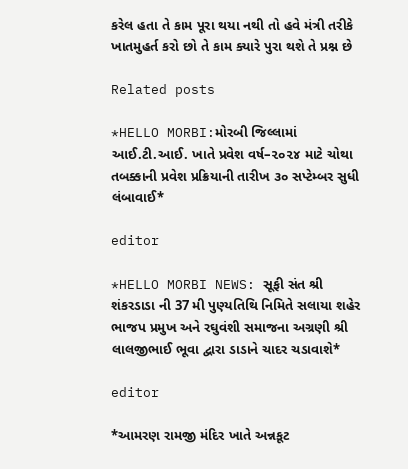કરેલ હતા તે કામ પૂરા થયા નથી તો હવે મંત્રી તરીકે ખાતમુહર્ત કરો છો તે કામ ક્યારે પુરા થશે તે પ્રશ્ન છે

Related posts

*HELLO MORBI:મોરબી જિલ્લામાં આઈ.ટી.આઈ. ખાતે પ્રવેશ વર્ષ–૨૦૨૪ માટે ચોથા તબક્કાની પ્રવેશ પ્રક્રિયાની તારીખ ૩૦ સપ્ટેમ્બર સુધી લંબાવાઈ*

editor

*HELLO MORBI NEWS: સૂફી સંત શ્રી શંકરડાડા ની 37 મી પુણ્યતિથિ નિમિતે સલાયા શહેર ભાજપ પ્રમુખ અને રઘુવંશી સમાજના અગ્રણી શ્રી લાલજીભાઈ ભૂવા દ્વારા ડાડાને ચાદર ચડાવાશે*

editor

*આમરણ રામજી મંદિર ખાતે અન્નકૂટ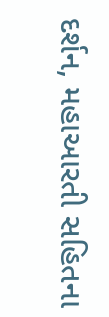દર્શન, મહાઆરતી સહિતના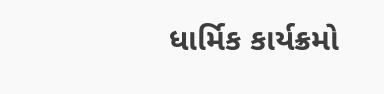ધાર્મિક કાર્યક્રમો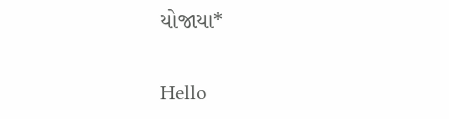યોજાયા*

Hello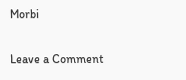Morbi

Leave a Comment